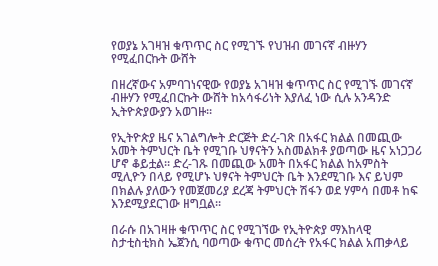የወያኔ አገዛዝ ቁጥጥር ስር የሚገኙ የህዝብ መገናኛ ብዙሃን የሚፈበርኩት ውሸት

በዘረኛውና አምባገነናዊው የወያኔ አገዛዝ ቁጥጥር ስር የሚገኙ መገናኛ ብዙሃን የሚፈበርኩት ውሸት ከአሳፋሪነት እያለፈ ነው ሲሉ አንዳንድ ኢትዮጵያውያን አወገዙ።

የኢትዮጵያ ዜና አገልግሎት ድርጅት ድረ-ገጽ በአፋር ክልል በመጪው አመት ትምህርት ቤት የሚገቡ ህፃናትን አስመልክቶ ያወጣው ዜና አነጋጋሪ ሆኖ ቆይቷል። ድረ-ገጹ በመጪው አመት በአፋር ክልል ከአምስት ሚሊዮን በላይ የሚሆኑ ህፃናት ትምህርት ቤት እንደሚገቡ እና ይህም በክልሉ ያለውን የመጀመሪያ ደረጃ ትምህርት ሽፋን ወደ ሃምሳ በመቶ ከፍ እንደሚያደርገው ዘግቧል።

በራሱ በአገዛዙ ቁጥጥር ስር የሚገኘው የኢትዮጵያ ማእከላዊ ስታቲስቲክስ ኤጀንሲ ባወጣው ቁጥር መሰረት የአፋር ክልል አጠቃላይ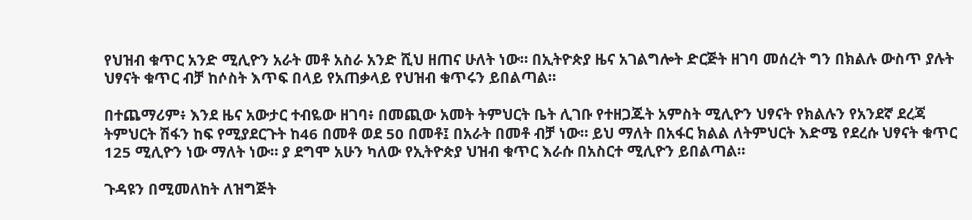የህዝብ ቁጥር አንድ ሚሊዮን አራት መቶ አስራ አንድ ሺህ ዘጠና ሁለት ነው። በኢትዮጵያ ዜና አገልግሎት ድርጅት ዘገባ መሰረት ግን በክልሉ ውስጥ ያሉት ህፃናት ቁጥር ብቻ ከሶስት እጥፍ በላይ የአጠቃላይ የህዝብ ቁጥሩን ይበልጣል።

በተጨማሪም፥ እንደ ዜና አውታር ተብዬው ዘገባ፥ በመጪው አመት ትምህርት ቤት ሊገቡ የተዘጋጁት አምስት ሚሊዮን ህፃናት የክልሉን የአንደኛ ደረጃ ትምህርት ሽፋን ከፍ የሚያደርጉት ከ46 በመቶ ወደ 50 በመቶ፤ በአራት በመቶ ብቻ ነው። ይህ ማለት በአፋር ክልል ለትምህርት እድሜ የደረሱ ህፃናት ቁጥር 125 ሚሊዮን ነው ማለት ነው። ያ ደግሞ አሁን ካለው የኢትዮጵያ ህዝብ ቁጥር እራሱ በአስርተ ሚሊዮን ይበልጣል።

ጉዳዩን በሚመለከት ለዝግጅት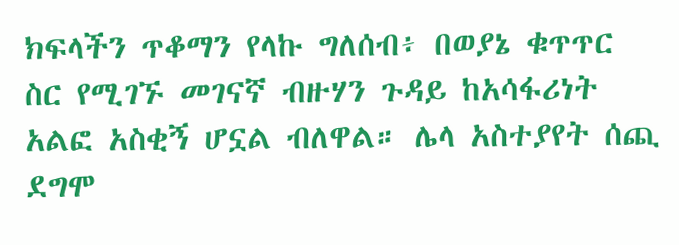ክፍላችን ጥቆማን የላኩ ግለሰብ፥ በወያኔ ቁጥጥር ስር የሚገኙ መገናኛ ብዙሃን ጉዳይ ከአሳፋሪነት አልፎ አስቂኝ ሆኗል ብለዋል። ሌላ አስተያየት ሰጪ ደግሞ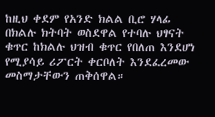ከዚህ ቀደም የአንድ ክልል ቢሮ ሃላፊ በክልሉ ክትባት ወስደዋል የተባሉ ህፃናት ቁጥር ከክልሉ ህዝብ ቁጥር የበለጠ እንደሆነ የሚያሳይ ሪፖርት ቀርቦለት እንደፈረመው መስማታቸውን ጠቅሰዋል።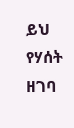ይህ የሃሰት ዘገባ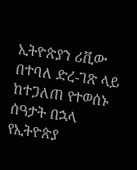ኢትዮጵያን ሪቪው በተባለ ድረ-ገጽ ላይ ከተጋለጠ የተወሰኑ ሰዓታት በኋላ የኢትዮጵያ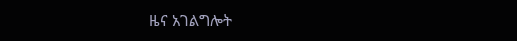ዜና አገልግሎት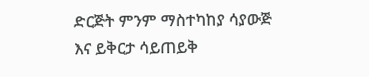ድርጅት ምንም ማስተካከያ ሳያውጅ እና ይቅርታ ሳይጠይቅ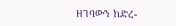ዘገባውን ከድረ-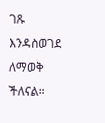ገጹ እንዳስወገደ ለማወቅ ችለናል።